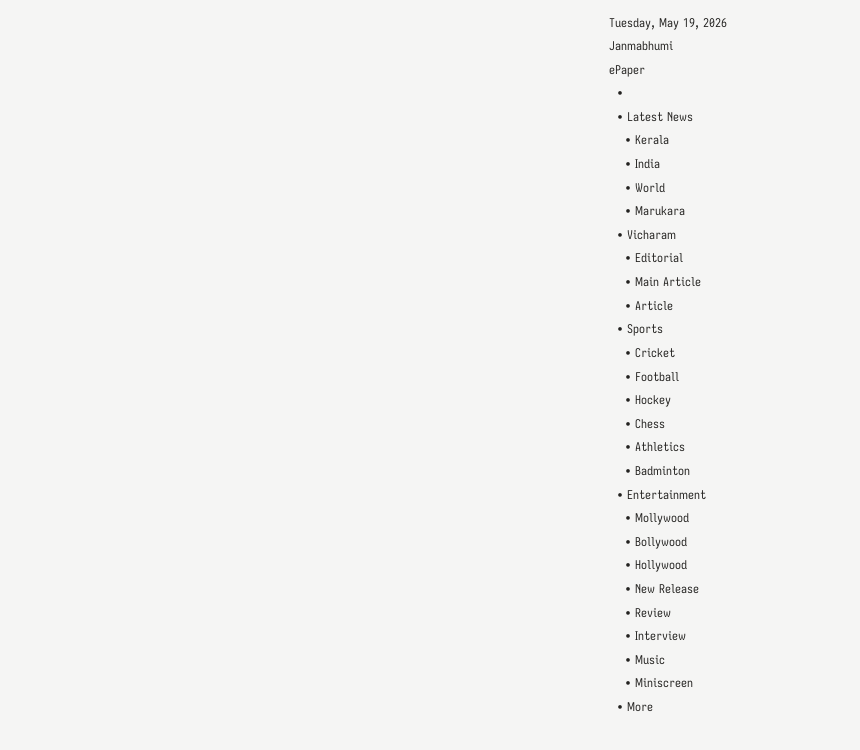Tuesday, May 19, 2026
Janmabhumi
ePaper
  •
  • Latest News
    • Kerala
    • India
    • World
    • Marukara
  • Vicharam
    • Editorial
    • Main Article
    • Article
  • Sports
    • Cricket
    • Football
    • Hockey
    • Chess
    • Athletics
    • Badminton
  • Entertainment
    • Mollywood
    • Bollywood
    • Hollywood
    • New Release
    • Review
    • Interview
    • Music
    • Miniscreen
  • More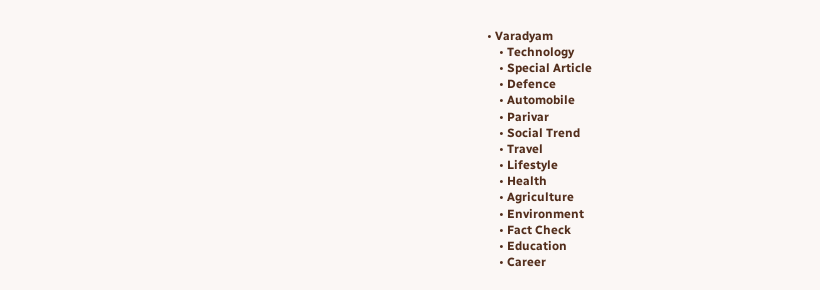• Varadyam
    • Technology
    • Special Article
    • Defence
    • Automobile
    • Parivar
    • Social Trend
    • Travel
    • Lifestyle
    • Health
    • Agriculture
    • Environment
    • Fact Check
    • Education
    • Career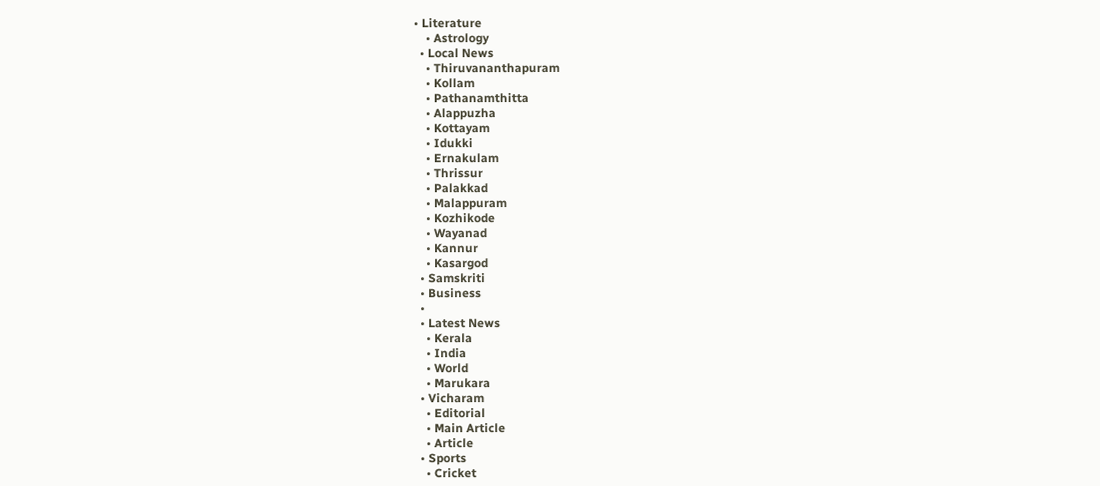• Literature
    • Astrology
  • Local News
    • Thiruvananthapuram
    • Kollam
    • Pathanamthitta
    • Alappuzha
    • Kottayam
    • Idukki
    • Ernakulam
    • Thrissur
    • Palakkad
    • Malappuram
    • Kozhikode
    • Wayanad
    • Kannur
    • Kasargod
  • Samskriti
  • Business
  •
  • Latest News
    • Kerala
    • India
    • World
    • Marukara
  • Vicharam
    • Editorial
    • Main Article
    • Article
  • Sports
    • Cricket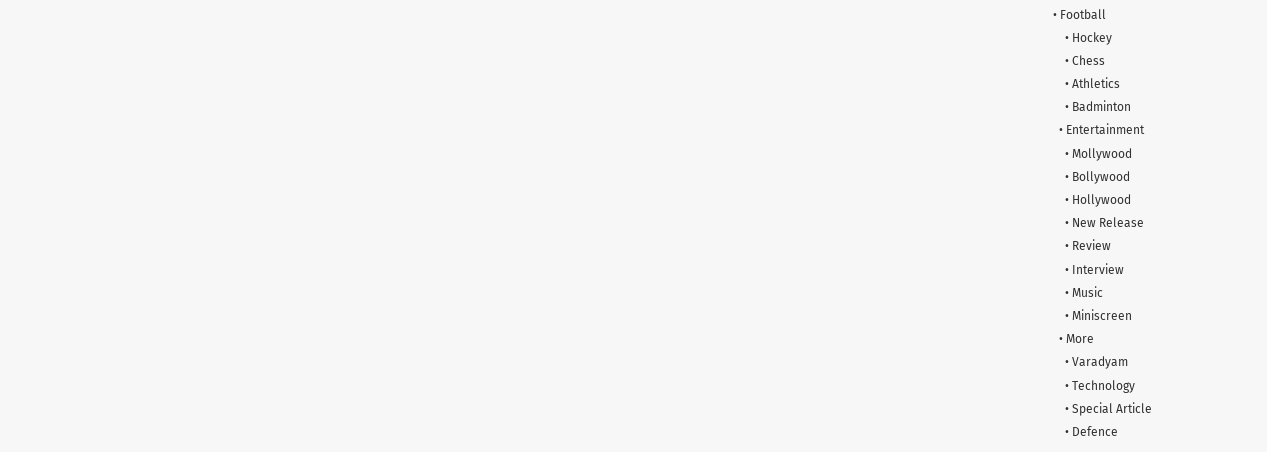• Football
    • Hockey
    • Chess
    • Athletics
    • Badminton
  • Entertainment
    • Mollywood
    • Bollywood
    • Hollywood
    • New Release
    • Review
    • Interview
    • Music
    • Miniscreen
  • More
    • Varadyam
    • Technology
    • Special Article
    • Defence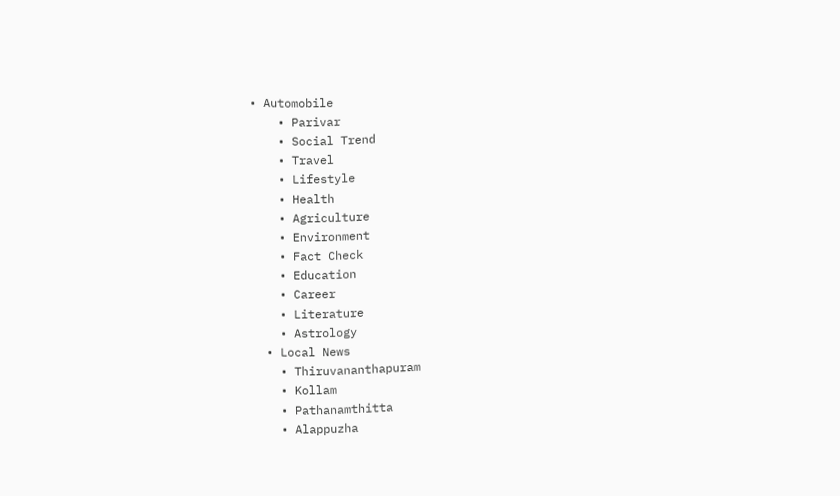• Automobile
    • Parivar
    • Social Trend
    • Travel
    • Lifestyle
    • Health
    • Agriculture
    • Environment
    • Fact Check
    • Education
    • Career
    • Literature
    • Astrology
  • Local News
    • Thiruvananthapuram
    • Kollam
    • Pathanamthitta
    • Alappuzha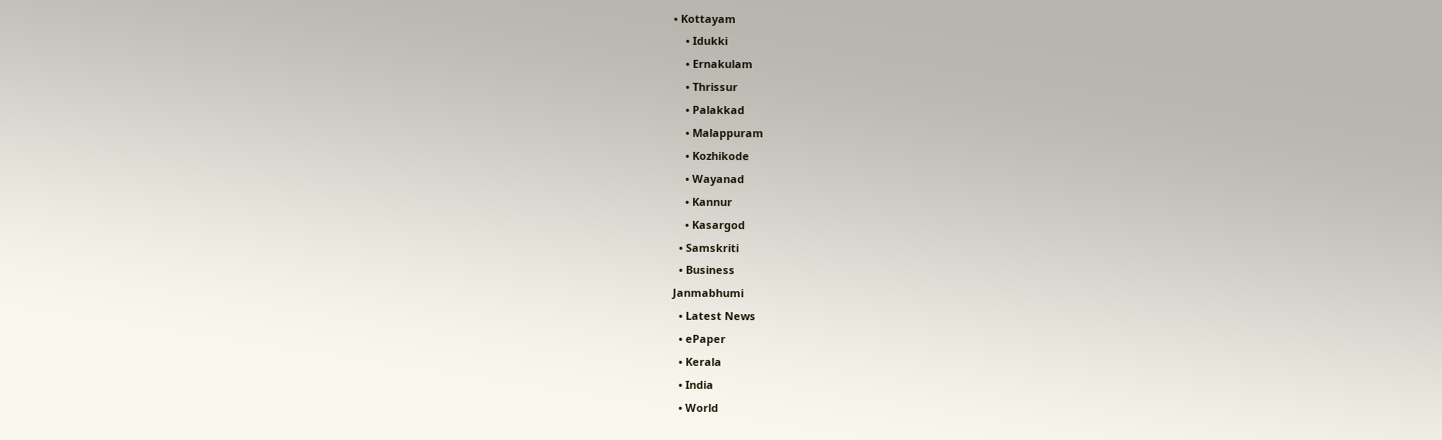• Kottayam
    • Idukki
    • Ernakulam
    • Thrissur
    • Palakkad
    • Malappuram
    • Kozhikode
    • Wayanad
    • Kannur
    • Kasargod
  • Samskriti
  • Business
Janmabhumi
  • Latest News
  • ePaper
  • Kerala
  • India
  • World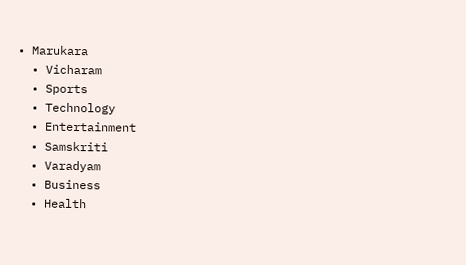• Marukara
  • Vicharam
  • Sports
  • Technology
  • Entertainment
  • Samskriti
  • Varadyam
  • Business
  • Health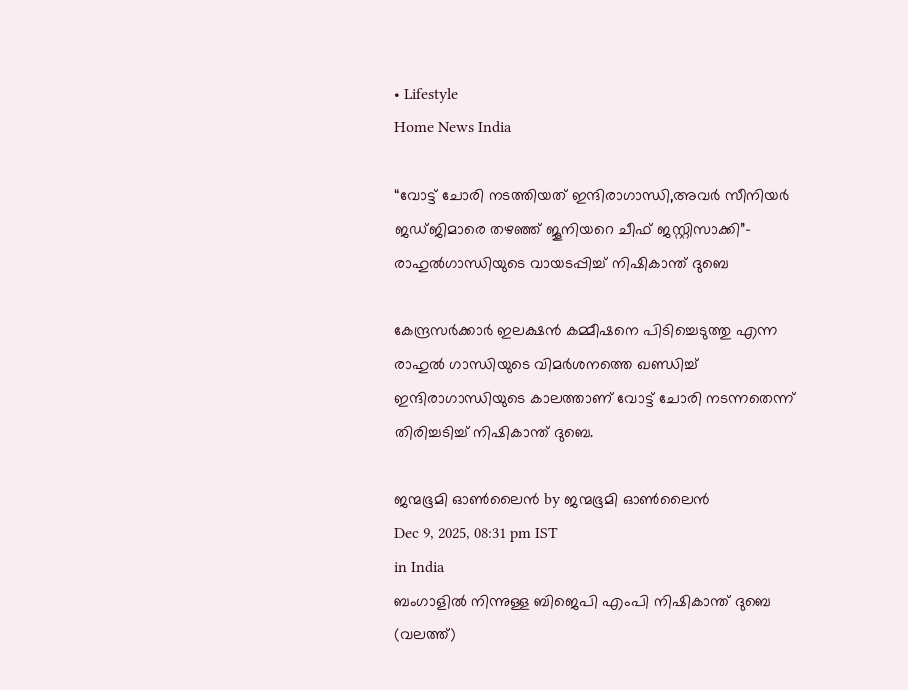• Lifestyle
Home News India

“വോട്ട് ചോരി നടത്തിയത് ഇന്ദിരാഗാന്ധി,അവര്‍ സീനിയര്‍ ജഡ്ജിമാരെ തഴഞ്ഞ് ജൂനിയറെ ചീഫ് ജസ്റ്റിസാക്കി”- രാഹുല്‍ഗാന്ധിയുടെ വായടപ്പിച്ച് നിഷികാന്ത് ദുബെ

കേന്ദ്രസര്‍ക്കാര്‍ ഇലക്ഷന്‍ കമ്മീഷനെ പിടിച്ചെടുത്തു എന്ന രാഹുല്‍ ഗാന്ധിയുടെ വിമര്‍ശനത്തെ ഖണ്ഡിച്ച് ഇന്ദിരാഗാന്ധിയുടെ കാലത്താണ് വോട്ട് ചോരി നടന്നതെന്ന് തിരിച്ചടിച്ച് നിഷികാന്ത് ദുബെ.

ജന്മഭൂമി ഓണ്‍ലൈന്‍ by ജന്മഭൂമി ഓണ്‍ലൈന്‍
Dec 9, 2025, 08:31 pm IST
in India
ബംഗാളില്‍ നിന്നുള്ള ബിജെപി എംപി നിഷികാന്ത് ദുബെ (വലത്ത്)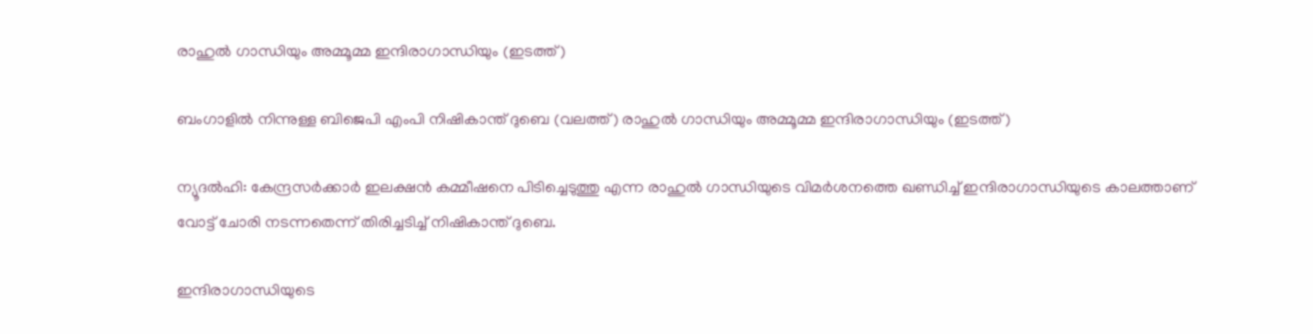രാഹുല്‍ ഗാന്ധിയും അമ്മൂമ്മ ഇന്ദിരാഗാന്ധിയും (ഇടത്ത്)

ബംഗാളില്‍ നിന്നുള്ള ബിജെപി എംപി നിഷികാന്ത് ദുബെ (വലത്ത്) രാഹുല്‍ ഗാന്ധിയും അമ്മൂമ്മ ഇന്ദിരാഗാന്ധിയും (ഇടത്ത്)

ന്യൂദല്‍ഹി: കേന്ദ്രസര്‍ക്കാര്‍ ഇലക്ഷന്‍ കമ്മീഷനെ പിടിച്ചെടുത്തു എന്ന രാഹുല്‍ ഗാന്ധിയുടെ വിമര്‍ശനത്തെ ഖണ്ഡിച്ച് ഇന്ദിരാഗാന്ധിയുടെ കാലത്താണ് വോട്ട് ചോരി നടന്നതെന്ന് തിരിച്ചടിച്ച് നിഷികാന്ത് ദുബെ.

ഇന്ദിരാഗാന്ധിയുടെ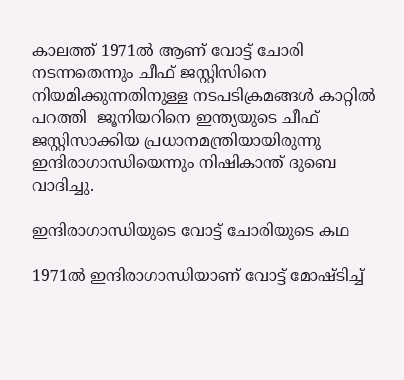കാലത്ത് 1971ല്‍ ആണ് വോട്ട് ചോരി നടന്നതെന്നും ചീഫ് ജസ്റ്റിസിനെ നിയമിക്കുന്നതിനുള്ള നടപടിക്രമങ്ങള്‍ കാറ്റില്‍ പറത്തി  ജൂനിയറിനെ ഇന്ത്യയുടെ ചീഫ് ജസ്റ്റിസാക്കിയ പ്രധാനമന്ത്രിയായിരുന്നു ഇന്ദിരാഗാന്ധിയെന്നും നിഷികാന്ത് ദുബെ വാദിച്ചു.

ഇന്ദിരാഗാന്ധിയുടെ വോട്ട് ചോരിയുടെ കഥ

1971ല്‍ ഇന്ദിരാഗാന്ധിയാണ് വോട്ട് മോഷ്ടിച്ച്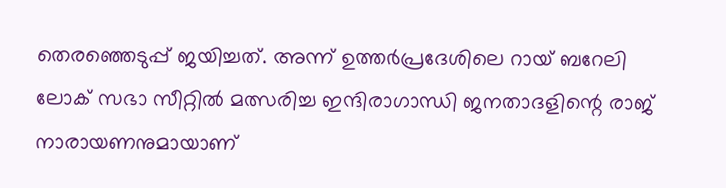തെരഞ്ഞെടുപ്പ് ജയിച്ചത്. അന്ന് ഉത്തര്‍പ്രദേശിലെ റായ് ബറേലി ലോക് സഭാ സീറ്റില്‍ മത്സരിച്ച ഇന്ദിരാഗാന്ധി ജനതാദളിന്റെ രാജ് നാരായണനുമായാണ്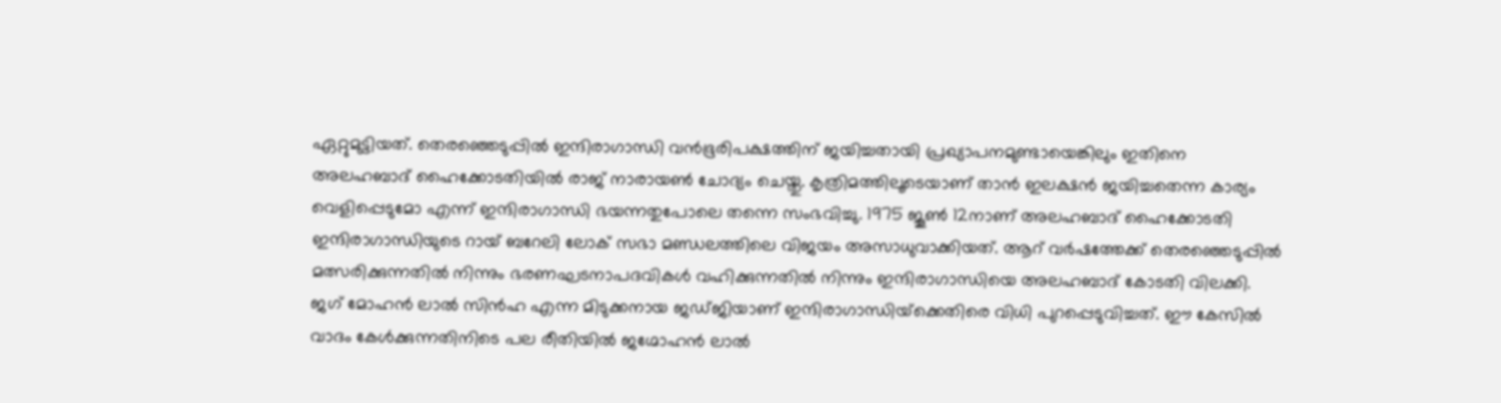ഏറ്റുമുട്ടിയത്. തെരഞ്ഞെടുപ്പില്‍ ഇന്ദിരാഗാന്ധി വന്‍ഭൂരിപക്ഷത്തിന് ജയിച്ചതായി പ്രഖ്യാപനമുണ്ടായെങ്കിലും ഇതിനെ അലഹബാദ് ഹൈക്കോടതിയില്‍ രാജ് നാരായണ്‍ ചോദ്യം ചെയ്തു. കൃത്രിമത്തിലൂടെയാണ് താന്‍ ഇലക്ഷന്‍ ജയിച്ചതെന്ന കാര്യം വെളിപ്പെടുമോ എന്ന് ഇന്ദിരാഗാന്ധി ഭയന്നതുപോലെ തന്നെ സംഭവിച്ചു. 1975 ജൂണ്‍ 12നാണ് അലഹബാദ് ഹൈക്കോടതി ഇന്ദിരാഗാന്ധിയുടെ റായ് ബറേലി ലോക് സഭാ മണ്ഡലത്തിലെ വിജയം അസാധുവാക്കിയത്. ആറ് വര്‍ഷത്തേക്ക് തെരഞ്ഞെടുപ്പില്‍ മത്സരിക്കുന്നതില്‍ നിന്നും ഭരണഘടനാപദവികള്‍ വഹിക്കുന്നതില്‍ നിന്നും ഇന്ദിരാഗാന്ധിയെ അലഹബാദ് കോടതി വിലക്കി. ജഗ് മോഹന്‍ ലാല്‍ സിന്‍ഹ എന്ന മിടുക്കനായ ജഡ്ജിയാണ് ഇന്ദിരാഗാന്ധിയ്‌ക്കെതിരെ വിധി പുറപ്പെടുവിച്ചത്. ഈ കേസില്‍ വാദം കേള്‍ക്കുന്നതിനിടെ പല രീതിയില്‍ ജഗ്മോഹന്‍ ലാല്‍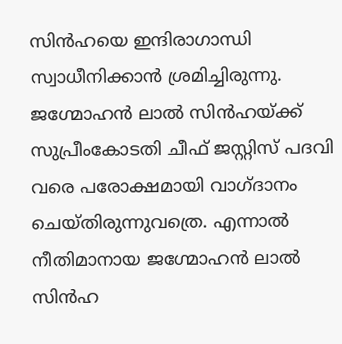സിന്‍ഹയെ ഇന്ദിരാഗാന്ധി സ്വാധീനിക്കാന്‍ ശ്രമിച്ചിരുന്നു. ജഗ്മോഹന്‍ ലാല്‍ സിന്‍ഹയ്‌ക്ക് സുപ്രീംകോടതി ചീഫ് ജസ്റ്റിസ് പദവി വരെ പരോക്ഷമായി വാഗ്ദാനം ചെയ്തിരുന്നുവത്രെ. എന്നാല്‍ നീതിമാനായ ജഗ്മോഹന്‍ ലാല്‍ സിന്‍ഹ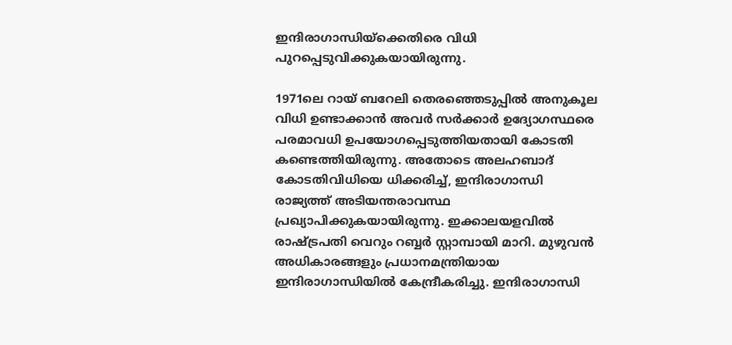ഇന്ദിരാഗാന്ധിയ്‌ക്കെതിരെ വിധി പുറപ്പെടുവിക്കുകയായിരുന്നു.

1971ലെ റായ് ബറേലി തെരഞ്ഞെടുപ്പില്‍ അനുകൂല വിധി ഉണ്ടാക്കാന്‍ അവര്‍ സര്‍ക്കാര്‍ ഉദ്യോഗസ്ഥരെ പരമാവധി ഉപയോഗപ്പെടുത്തിയതായി കോടതി കണ്ടെത്തിയിരുന്നു. അതോടെ അലഹബാദ് കോടതിവിധിയെ ധിക്കരിച്ച്, ഇന്ദിരാഗാന്ധി രാജ്യത്ത് അടിയന്തരാവസ്ഥ പ്രഖ്യാപിക്കുകയായിരുന്നു. ഇക്കാലയളവില്‍ രാഷ്‌ട്രപതി വെറും റബ്ബര്‍ സ്റ്റാമ്പായി മാറി. മുഴുവന്‍ അധികാരങ്ങളും പ്രധാനമന്ത്രിയായ ഇന്ദിരാഗാന്ധിയില്‍ കേന്ദ്രീകരിച്ചു. ഇന്ദിരാഗാന്ധി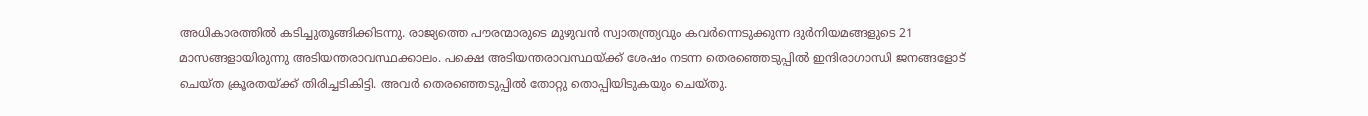അധികാരത്തില്‍ കടിച്ചുതൂങ്ങിക്കിടന്നു. രാജ്യത്തെ പൗരന്മാരുടെ മുഴുവന്‍ സ്വാതന്ത്ര്യവും കവര്‍ന്നെടുക്കുന്ന ദുര്‍നിയമങ്ങളുടെ 21 മാസങ്ങളായിരുന്നു അടിയന്തരാവസ്ഥക്കാലം. പക്ഷെ അടിയന്തരാവസ്ഥയ്‌ക്ക് ശേഷം നടന്ന തെരഞ്ഞെടുപ്പില്‍ ഇന്ദിരാഗാന്ധി ജനങ്ങളോട് ചെയ്ത ക്രൂരതയ്‌ക്ക് തിരിച്ചടികിട്ടി. അവര്‍ തെരഞ്ഞെടുപ്പില്‍ തോറ്റു തൊപ്പിയിടുകയും ചെയ്തു.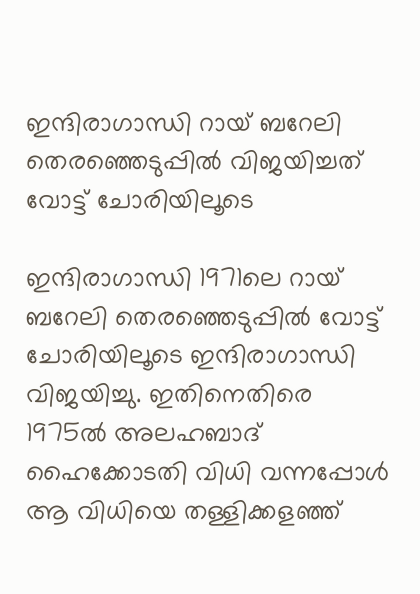ഇന്ദിരാഗാന്ധി റായ് ബറേലി തെരഞ്ഞെടുപ്പില്‍ വിജയിച്ചത് വോട്ട് ചോരിയിലൂടെ

ഇന്ദിരാഗാന്ധി 1971ലെ റായ് ബറേലി തെരഞ്ഞെടുപ്പില്‍ വോട്ട് ചോരിയിലൂടെ ഇന്ദിരാഗാന്ധി വിജയിച്ചു. ഇതിനെതിരെ 1975ല്‍ അലഹബാദ് ഹൈക്കോടതി വിധി വന്നപ്പോള്‍ ആ വിധിയെ തള്ളിക്കളഞ്ഞ്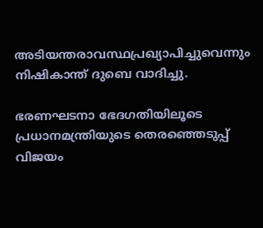അടിയന്തരാവസ്ഥപ്രഖ്യാപിച്ചുവെന്നും നിഷികാന്ത് ദുബെ വാദിച്ചു.

ഭരണഘടനാ ഭേദഗതിയിലൂടെ പ്രധാനമന്ത്രിയുടെ തെരഞ്ഞെടുപ്പ് വിജയം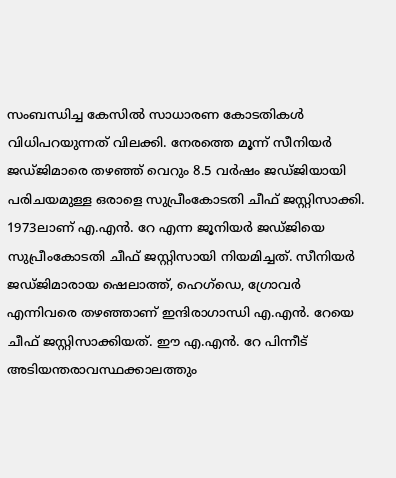സംബന്ധിച്ച കേസില്‍ സാധാരണ കോടതികള്‍ വിധിപറയുന്നത് വിലക്കി. നേരത്തെ മൂന്ന് സീനിയര്‍ ജഡ്ജിമാരെ തഴഞ്ഞ് വെറും 8.5 വര്‍ഷം ജഡ്ജിയായി പരിചയമുള്ള ഒരാളെ സുപ്രീംകോടതി ചീഫ് ജസ്റ്റിസാക്കി. 1973ലാണ് എ.എന്‍. റേ എന്ന ജൂനിയര്‍ ജഡ്ജിയെ സുപ്രീംകോടതി ചീഫ് ജസ്റ്റിസായി നിയമിച്ചത്. സീനിയര്‍ ജഡ്ജിമാരായ ഷെലാത്ത്, ഹെഗ്ഡെ, ഗ്രോവര്‍ എന്നിവരെ തഴഞ്ഞാണ് ഇന്ദിരാഗാന്ധി എ.എന്‍. റേയെ ചീഫ് ജസ്റ്റിസാക്കിയത്. ഈ എ.എന്‍. റേ പിന്നീട് അടിയന്തരാവസ്ഥക്കാലത്തും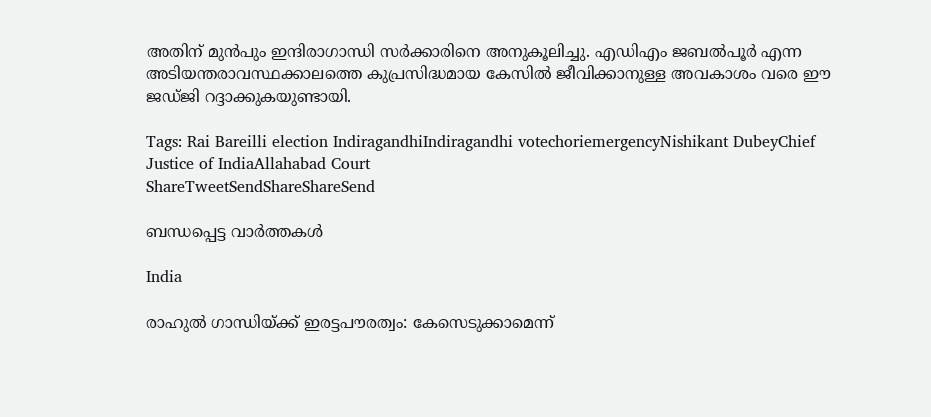അതിന് മുന്‍പും ഇന്ദിരാഗാന്ധി സര്‍ക്കാരിനെ അനുകൂലിച്ചു. എഡിഎം ജബല്‍പൂര്‍ എന്ന അടിയന്തരാവസ്ഥക്കാലത്തെ കുപ്രസിദ്ധമായ കേസില്‍ ജീവിക്കാനുള്ള അവകാശം വരെ ഈ ജഡ്ജി റദ്ദാക്കുകയുണ്ടായി.

Tags: Rai Bareilli election IndiragandhiIndiragandhi votechoriemergencyNishikant DubeyChief Justice of IndiaAllahabad Court
ShareTweetSendShareShareSend

ബന്ധപ്പെട്ട വാര്‍ത്തകള്‍

India

രാഹുൽ ഗാന്ധിയ്‌ക്ക് ഇരട്ടപൗരത്വം: കേസെടുക്കാമെന്ന്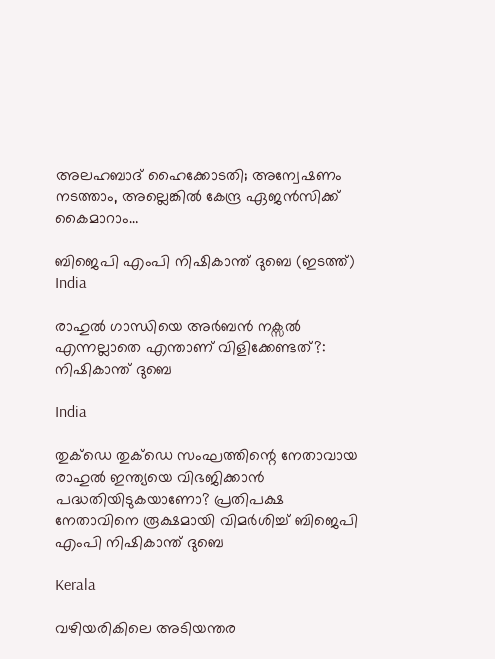അലഹബാദ് ഹൈക്കോടതി; അന്വേഷണം നടത്താം, അല്ലെങ്കില്‍ കേന്ദ്ര ഏജൻസിക്ക് കൈമാറാം…

ബിജെപി എംപി നിഷികാന്ത് ദുബെ (ഇടത്ത്)
India

രാഹുല്‍ ഗാന്ധിയെ അര്‍ബന്‍ നക്സല്‍ എന്നല്ലാതെ എന്താണ് വിളിക്കേണ്ടത്?: നിഷികാന്ത് ദുബെ

India

തുക്ഡെ തുക്ഡെ സംഘത്തിന്റെ നേതാവായ രാഹുൽ ഇന്ത്യയെ വിഭജിക്കാൻ പദ്ധതിയിടുകയാണോ? പ്രതിപക്ഷ നേതാവിനെ രൂക്ഷമായി വിമർശിച്ച് ബിജെപി എംപി നിഷികാന്ത് ദുബെ

Kerala

വഴിയരികിലെ അടിയന്തര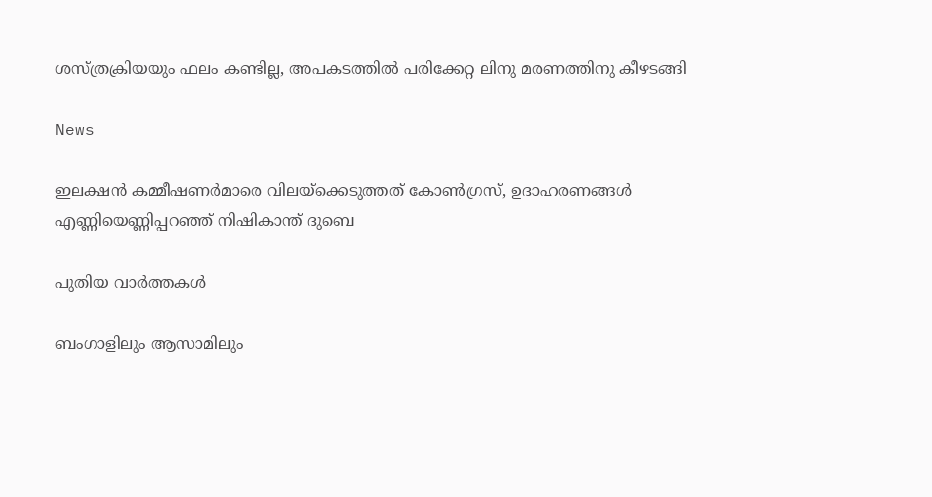ശസ്ത്രക്രിയയും ഫലം കണ്ടില്ല, അപകടത്തില്‍ പരിക്കേറ്റ ലിനു മരണത്തിനു കീഴടങ്ങി

News

ഇലക്ഷന്‍ കമ്മീഷണര്‍മാരെ വിലയ്‌ക്കെടുത്തത് കോണ്‍ഗ്രസ്, ഉദാഹരണങ്ങള്‍ എണ്ണിയെണ്ണിപ്പറഞ്ഞ് നിഷികാന്ത് ദുബെ

പുതിയ വാര്‍ത്തകള്‍

ബംഗാളിലും ആസാമിലും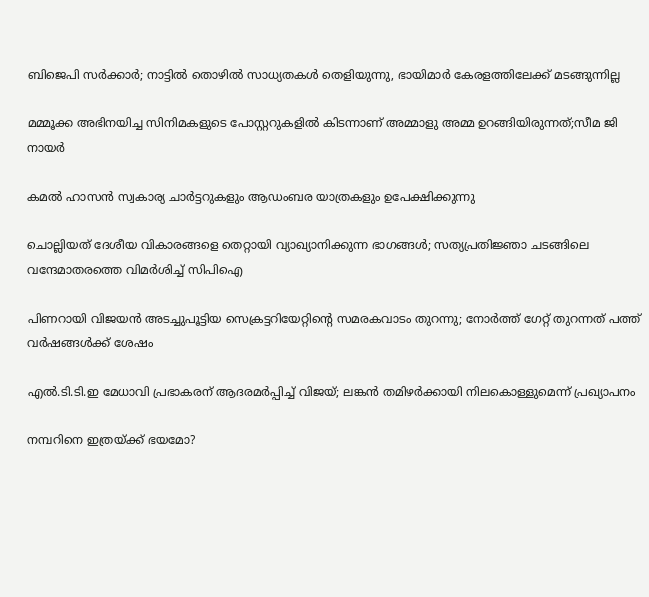ബിജെപി സര്‍ക്കാര്‍; നാട്ടില്‍ തൊഴില്‍ സാധ്യതകള്‍ തെളിയുന്നു, ഭായിമാര്‍ കേരളത്തിലേക്ക് മടങ്ങുന്നില്ല

മമ്മൂക്ക അഭിനയിച്ച സിനിമകളുടെ പോസ്റ്ററുകളിൽ കിടന്നാണ് അമ്മാളു അമ്മ ഉറങ്ങിയിരുന്നത്;സീമ ജി നായർ

കമൽ ഹാസൻ സ്വകാര്യ ചാർട്ടറുകളും ആഡംബര യാത്രകളും ഉപേക്ഷിക്കുന്നു

ചൊല്ലിയത് ദേശീയ വികാരങ്ങളെ തെറ്റായി വ്യാഖ്യാനിക്കുന്ന ഭാഗങ്ങൾ; സത്യപ്രതിജ്ഞാ ചടങ്ങിലെ വന്ദേമാതരത്തെ വിമർശിച്ച് സിപിഐ

പിണറായി വിജയൻ അടച്ചുപൂട്ടിയ സെക്രട്ടറിയേറ്റിന്റെ സമരകവാടം തുറന്നു; നോർത്ത് ഗേറ്റ് തുറന്നത് പത്ത് വർഷങ്ങൾക്ക് ശേഷം

എൽ.ടി.ടി.ഇ മേധാവി പ്രഭാകരന് ആദരമർപ്പിച്ച് വിജയ്; ലങ്കൻ തമിഴർക്കായി നിലകൊള്ളുമെന്ന് പ്രഖ്യാപനം

നമ്പറിനെ ഇത്രയ്‌ക്ക് ഭയമോ?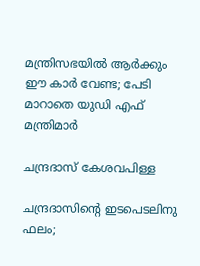മന്ത്രിസഭയില്‍ ആര്‍ക്കും ഈ കാര്‍ വേണ്ട; പേടി മാറാതെ യുഡി എഫ് മന്ത്രിമാർ

ചന്ദ്രദാസ് കേശവപിള്ള

ചന്ദ്രദാസിന്റെ ഇടപെടലിനു ഫലം;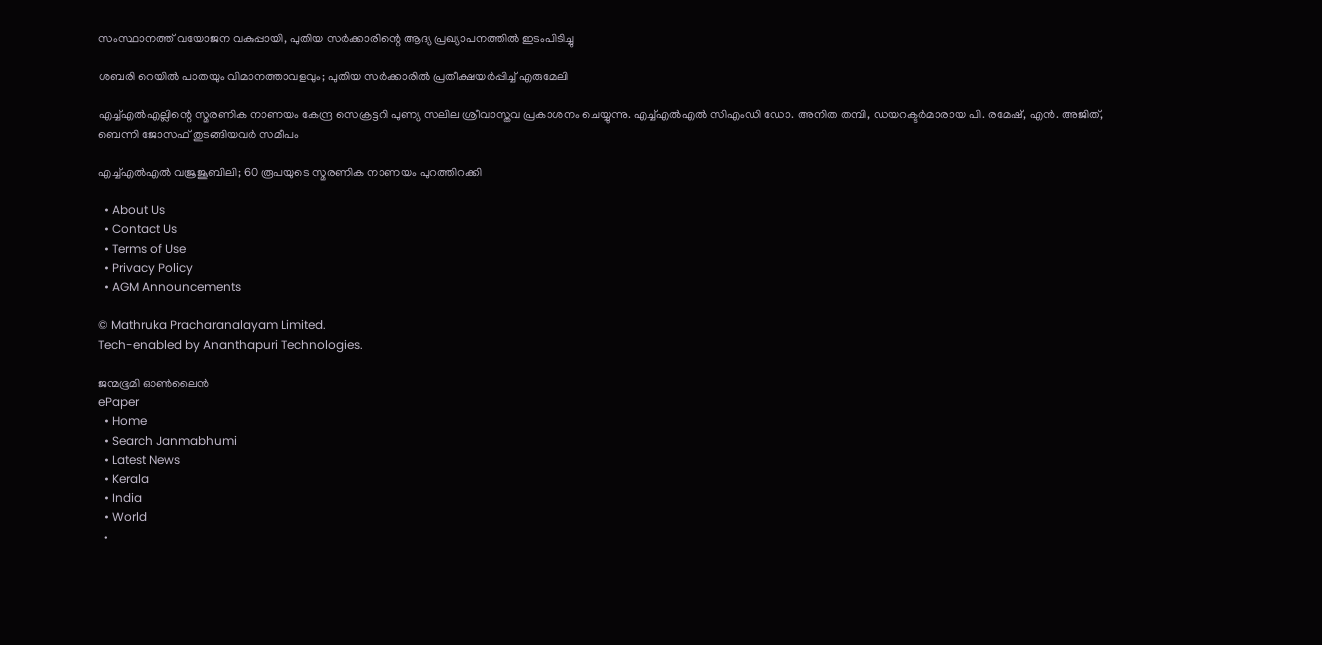സംസ്ഥാനത്ത് വയോജന വകുപ്പായി, പുതിയ സര്‍ക്കാരിന്റെ ആദ്യ പ്രഖ്യാപനത്തില്‍ ഇടംപിടിച്ചു

ശബരി റെയില്‍ പാതയും വിമാനത്താവളവും; പുതിയ സര്‍ക്കാരില്‍ പ്രതീക്ഷയര്‍പ്പിച്ച് എരുമേലി

എച്ച്എല്‍എല്ലിന്റെ സ്മരണിക നാണയം കേന്ദ്ര സെക്രട്ടറി പുണ്യ സലില ശ്രീവാസ്തവ പ്രകാശനം ചെയ്യുന്നു. എച്ച്എല്‍എല്‍ സിഎംഡി ഡോ. അനിത തമ്പി, ഡയറക്ടര്‍മാരായ പി. രമേഷ്, എന്‍. അജിത്, ബെന്നി ജോസഫ് തുടങ്ങിയവര്‍ സമീപം

എച്ച്എല്‍എല്‍ വജ്രജൂബിലി; 60 രൂപയുടെ സ്മരണിക നാണയം പുറത്തിറക്കി

  • About Us
  • Contact Us
  • Terms of Use
  • Privacy Policy
  • AGM Announcements

© Mathruka Pracharanalayam Limited.
Tech-enabled by Ananthapuri Technologies.

ജന്മഭൂമി ഓണ്‍ലൈന്‍
ePaper
  • Home
  • Search Janmabhumi
  • Latest News
  • Kerala
  • India
  • World
  •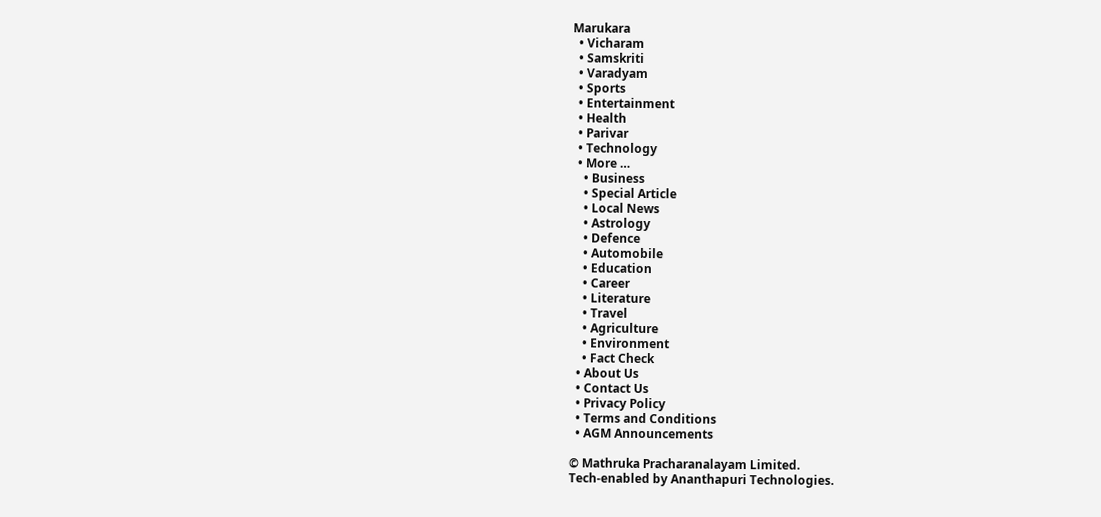Marukara
  • Vicharam
  • Samskriti
  • Varadyam
  • Sports
  • Entertainment
  • Health
  • Parivar
  • Technology
  • More …
    • Business
    • Special Article
    • Local News
    • Astrology
    • Defence
    • Automobile
    • Education
    • Career
    • Literature
    • Travel
    • Agriculture
    • Environment
    • Fact Check
  • About Us
  • Contact Us
  • Privacy Policy
  • Terms and Conditions
  • AGM Announcements

© Mathruka Pracharanalayam Limited.
Tech-enabled by Ananthapuri Technologies.